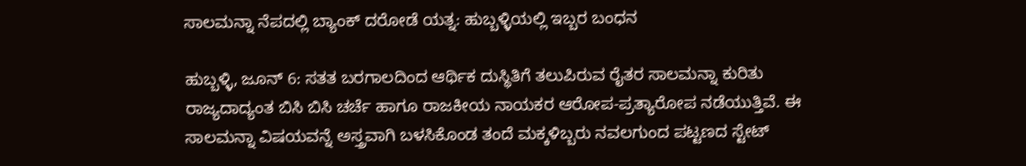ಸಾಲಮನ್ನಾ ನೆಪದಲ್ಲಿ ಬ್ಯಾಂಕ್ ದರೋಡೆ ಯತ್ನ: ಹುಬ್ಬಳ್ಳಿಯಲ್ಲಿ ಇಬ್ಬರ ಬಂಧನ

ಹುಬ್ಬಳ್ಳಿ, ಜೂನ್ 6: ಸತತ ಬರಗಾಲದಿಂದ ಆರ್ಥಿಕ ದುಸ್ಥಿತಿಗೆ ತಲುಪಿರುವ ರೈತರ ಸಾಲಮನ್ನಾ ಕುರಿತು ರಾಜ್ಯದಾದ್ಯಂತ ಬಿಸಿ ಬಿಸಿ ಚರ್ಚೆ ಹಾಗೂ ರಾಜಕೀಯ ನಾಯಕರ ಆರೋಪ-ಪ್ರತ್ಯಾರೋಪ ನಡೆಯುತ್ತಿವೆ. ಈ ಸಾಲಮನ್ನಾ ವಿಷಯವನ್ನೆ ಅಸ್ತ್ರವಾಗಿ ಬಳಸಿಕೊಂಡ ತಂದೆ ಮಕ್ಕಳಿಬ್ಬರು ನವಲಗುಂದ ಪಟ್ಟಣದ ಸ್ಟೇಟ್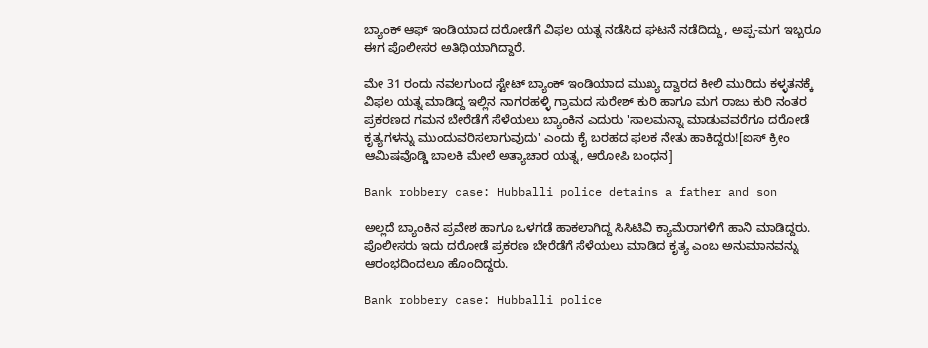ಬ್ಯಾಂಕ್ ಆಫ್ ಇಂಡಿಯಾದ ದರೋಡೆಗೆ ವಿಫಲ ಯತ್ನ ನಡೆಸಿದ ಘಟನೆ ನಡೆದಿದ್ದು, ಅಪ್ಪ-ಮಗ ಇಬ್ಬರೂ ಈಗ ಪೊಲೀಸರ ಅತಿಥಿಯಾಗಿದ್ದಾರೆ.

ಮೇ 31 ರಂದು ನವಲಗುಂದ ಸ್ಟೇಟ್ ಬ್ಯಾಂಕ್ ಇಂಡಿಯಾದ ಮುಖ್ಯ ದ್ವಾರದ ಕೀಲಿ ಮುರಿದು ಕಳ್ಳತನಕ್ಕೆ ವಿಫಲ ಯತ್ನ ಮಾಡಿದ್ದ ಇಲ್ಲಿನ ನಾಗರಹಳ್ಳಿ ಗ್ರಾಮದ ಸುರೇಶ್ ಕುರಿ ಹಾಗೂ ಮಗ ರಾಜು ಕುರಿ ನಂತರ ಪ್ರಕರಣದ ಗಮನ ಬೇರೆಡೆಗೆ ಸೆಳೆಯಲು ಬ್ಯಾಂಕಿನ ಎದುರು 'ಸಾಲಮನ್ನಾ ಮಾಡುವವರೆಗೂ ದರೋಡೆ ಕೃತ್ಯಗಳನ್ನು ಮುಂದುವರಿಸಲಾಗುವುದು' ಎಂದು ಕೈ ಬರಹದ ಫಲಕ ನೇತು ಹಾಕಿದ್ದರು![ಐಸ್ ಕ್ರೀಂ ಆಮಿಷವೊಡ್ಡಿ ಬಾಲಕಿ ಮೇಲೆ ಅತ್ಯಾಚಾರ ಯತ್ನ, ಆರೋಪಿ ಬಂಧನ]

Bank robbery case: Hubballi police detains a father and son

ಅಲ್ಲದೆ ಬ್ಯಾಂಕಿನ ಪ್ರವೇಶ ಹಾಗೂ ಒಳಗಡೆ ಹಾಕಲಾಗಿದ್ದ ಸಿಸಿಟಿವಿ ಕ್ಯಾಮೆರಾಗಳಿಗೆ ಹಾನಿ ಮಾಡಿದ್ದರು. ಪೊಲೀಸರು ಇದು ದರೋಡೆ ಪ್ರಕರಣ ಬೇರೆಡೆಗೆ ಸೆಳೆಯಲು ಮಾಡಿದ ಕೃತ್ಯ ಎಂಬ ಅನುಮಾನವನ್ನು ಆರಂಭದಿಂದಲೂ ಹೊಂದಿದ್ದರು.

Bank robbery case: Hubballi police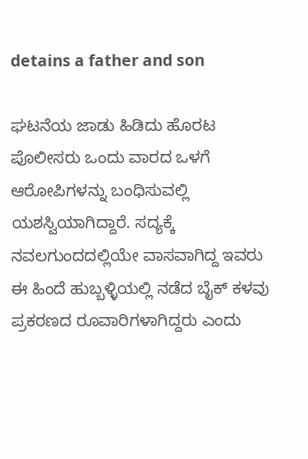detains a father and son

ಘಟನೆಯ ಜಾಡು ಹಿಡಿದು ಹೊರಟ ಪೊಲೀಸರು ಒಂದು ವಾರದ ಒಳಗೆ ಆರೋಪಿಗಳನ್ನು ಬಂಧಿಸುವಲ್ಲಿ ಯಶಸ್ವಿಯಾಗಿದ್ದಾರೆ. ಸದ್ಯಕ್ಕೆ ನವಲಗುಂದದಲ್ಲಿಯೇ ವಾಸವಾಗಿದ್ದ ಇವರು ಈ ಹಿಂದೆ ಹುಬ್ಬಳ್ಳಿಯಲ್ಲಿ ನಡೆದ ಬೈಕ್ ಕಳವು ಪ್ರಕರಣದ ರೂವಾರಿಗಳಾಗಿದ್ದರು ಎಂದು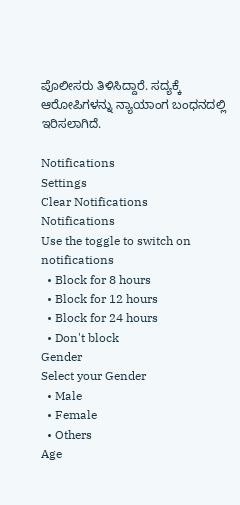ಪೊಲೀಸರು ತಿಳಿಸಿದ್ದಾರೆ. ಸದ್ಯಕ್ಕೆ ಆರೋಪಿಗಳನ್ನು ನ್ಯಾಯಾಂಗ ಬಂಧನದಲ್ಲಿ ಇರಿಸಲಾಗಿದೆ.

Notifications
Settings
Clear Notifications
Notifications
Use the toggle to switch on notifications
  • Block for 8 hours
  • Block for 12 hours
  • Block for 24 hours
  • Don't block
Gender
Select your Gender
  • Male
  • Female
  • Others
Age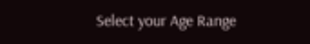Select your Age Range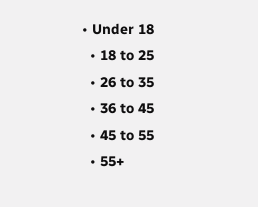• Under 18
  • 18 to 25
  • 26 to 35
  • 36 to 45
  • 45 to 55
  • 55+